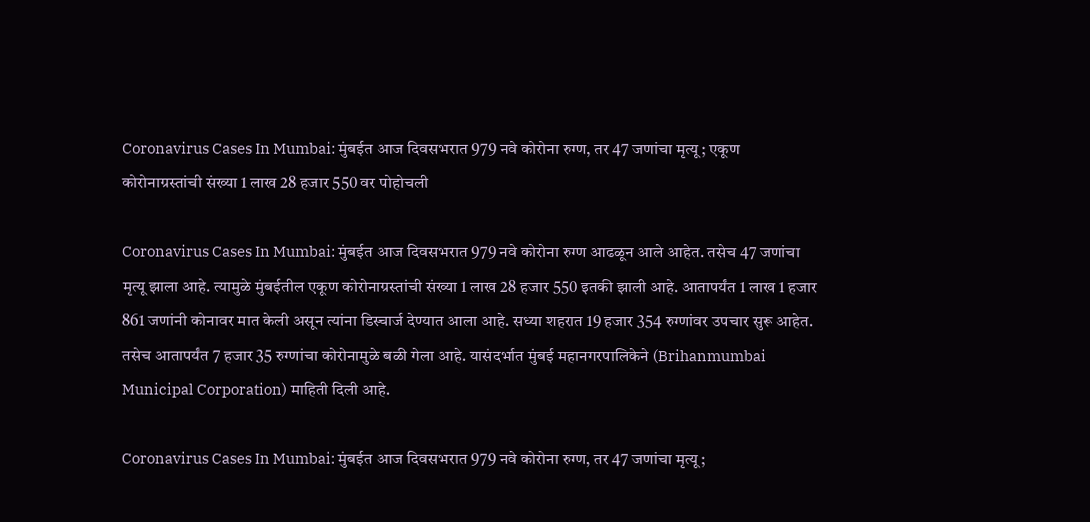Coronavirus Cases In Mumbai: मुंबईत आज दिवसभरात 979 नवे कोरोना रुग्ण, तर 47 जणांचा मृत्यू; एकूण कोरोनाग्रस्तांची संख्या 1 लाख 28 हजार 550 वर पोहोचली

Coronavirus Cases In Mumbai: मुंबईत आज दिवसभरात 979 नवे कोरोना रुग्ण आढळून आले आहेत. तसेच 47 जणांचा मृत्यू झाला आहे. त्यामुळे मुंबईतील एकूण कोरोनाग्रस्तांची संख्या 1 लाख 28 हजार 550 इतकी झाली आहे. आतापर्यंत 1 लाख 1 हजार 861 जणांनी कोनावर मात केली असून त्यांना डिस्चार्ज देण्यात आला आहे. सध्या शहरात 19 हजार 354 रुग्णांवर उपचार सुरू आहेत. तसेच आतापर्यंत 7 हजार 35 रुग्णांचा कोरोनामुळे बळी गेला आहे. यासंदर्भात मुंबई महानगरपालिकेने (Brihanmumbai Municipal Corporation) माहिती दिली आहे.

Coronavirus Cases In Mumbai: मुंबईत आज दिवसभरात 979 नवे कोरोना रुग्ण, तर 47 जणांचा मृत्यू;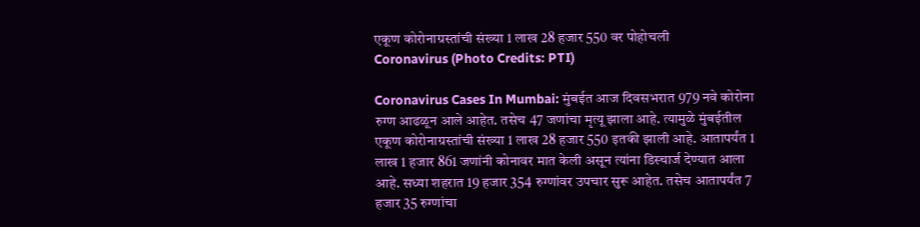एकूण कोरोनाग्रस्तांची संख्या 1 लाख 28 हजार 550 वर पोहोचली
Coronavirus (Photo Credits: PTI)

Coronavirus Cases In Mumbai: मुंबईत आज दिवसभरात 979 नवे कोरोना रुग्ण आढळून आले आहेत. तसेच 47 जणांचा मृत्यू झाला आहे. त्यामुळे मुंबईतील एकूण कोरोनाग्रस्तांची संख्या 1 लाख 28 हजार 550 इतकी झाली आहे. आतापर्यंत 1 लाख 1 हजार 861 जणांनी कोनावर मात केली असून त्यांना डिस्चार्ज देण्यात आला आहे. सध्या शहरात 19 हजार 354 रुग्णांवर उपचार सुरू आहेत. तसेच आतापर्यंत 7 हजार 35 रुग्णांचा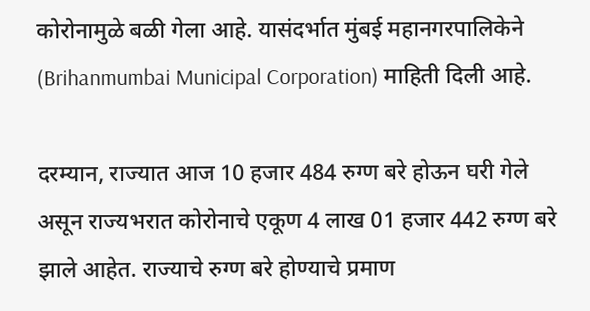कोरोनामुळे बळी गेला आहे. यासंदर्भात मुंबई महानगरपालिकेने (Brihanmumbai Municipal Corporation) माहिती दिली आहे.

दरम्यान, राज्यात आज 10 हजार 484 रुग्ण बरे होऊन घरी गेले असून राज्यभरात कोरोनाचे एकूण 4 लाख 01 हजार 442 रुग्ण बरे झाले आहेत. राज्याचे रुग्ण बरे होण्याचे प्रमाण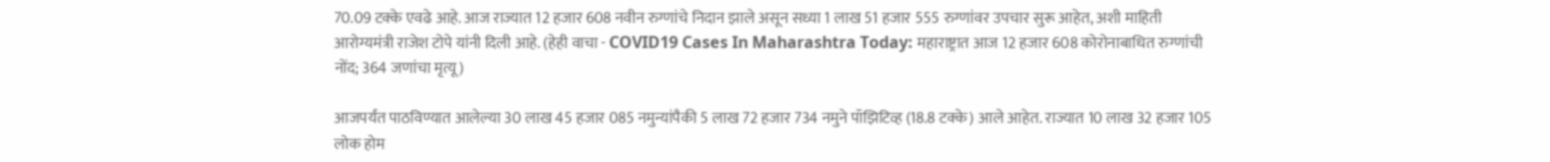70.09 टक्के एवढे आहे. आज राज्यात 12 हजार 608 नवीन रुग्णांचे निदान झाले असून सध्या 1 लाख 51 हजार 555 रुग्णांवर उपचार सुरू आहेत, अशी माहिती आरोग्यमंत्री राजेश टोपे यांनी दिली आहे. (हेही वाचा - COVID19 Cases In Maharashtra Today: महाराष्ट्रात आज 12 हजार 608 कोरोनाबाधित रुग्णांची नोंद; 364 जणांचा मृत्यू)

आजपर्यंत पाठविण्यात आलेल्या 30 लाख 45 हजार 085 नमुन्यांपैकी 5 लाख 72 हजार 734 नमुने पॉझिटिव्ह (18.8 टक्के) आले आहेत. राज्यात 10 लाख 32 हजार 105 लोक होम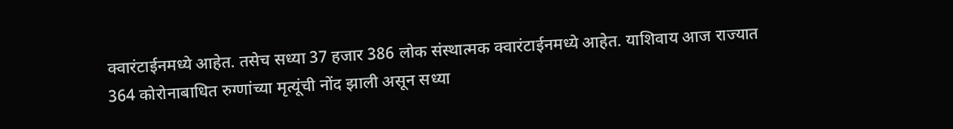क्वारंटाईनमध्ये आहेत. तसेच सध्या 37 हजार 386 लोक संस्थात्मक क्वारंटाईनमध्ये आहेत. याशिवाय आज राज्यात 364 कोरोनाबाधित रुग्णांच्या मृत्यूंची नोंद झाली असून सध्या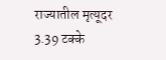राज्यातील मृत्यूदर 3.39 टक्के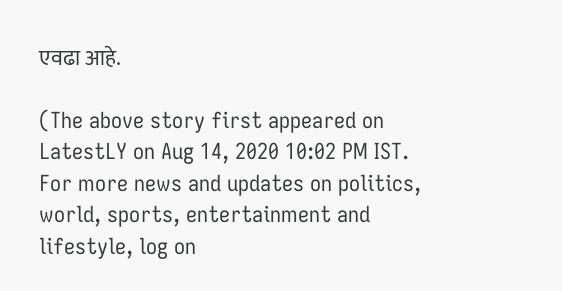एवढा आहे.

(The above story first appeared on LatestLY on Aug 14, 2020 10:02 PM IST. For more news and updates on politics, world, sports, entertainment and lifestyle, log on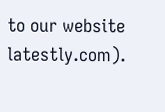to our website latestly.com).